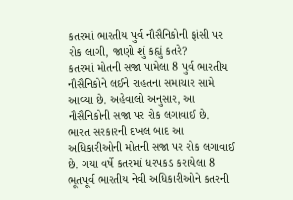કતરમાં ભારતીય પુર્વ નૌસૈનિકોની ફાંસી પર રોક લાગી, જાણો શું કહ્યું કતરે?
કતરમાં મોતની સજા પામેલા 8 પુર્વ ભારતીય નૌસૈનિકોને લઈને રાહતના સમાચાર સામે આવ્યા છે. અહેવાલો અનુસાર, આ નૌસૈનિકોની સજા પર રોક લગાવાઈ છે.
ભારત સરકારની દખલ બાદ આ અધિકારીઓની મોતની સજા પર રોક લગાવાઈ છે. ગયા વર્ષે કતરમાં ધરપકડ કરાયેલા 8 ભૂતપૂર્વ ભારતીય નેવી અધિકારીઓને કતરની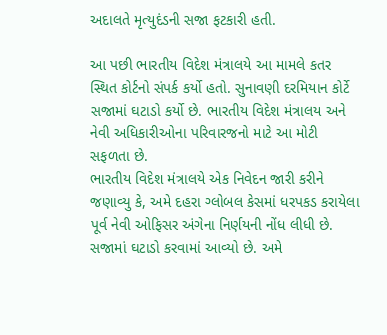અદાલતે મૃત્યુદંડની સજા ફટકારી હતી.

આ પછી ભારતીય વિદેશ મંત્રાલયે આ મામલે કતર સ્થિત કોર્ટનો સંપર્ક કર્યો હતો. સુનાવણી દરમિયાન કોર્ટે સજામાં ઘટાડો કર્યો છે. ભારતીય વિદેશ મંત્રાલય અને નેવી અધિકારીઓના પરિવારજનો માટે આ મોટી સફળતા છે.
ભારતીય વિદેશ મંત્રાલયે એક નિવેદન જારી કરીને જણાવ્યુ કે, અમે દહરા ગ્લોબલ કેસમાં ધરપકડ કરાયેલા પૂર્વ નેવી ઓફિસર અંગેના નિર્ણયની નોંધ લીધી છે. સજામાં ઘટાડો કરવામાં આવ્યો છે. અમે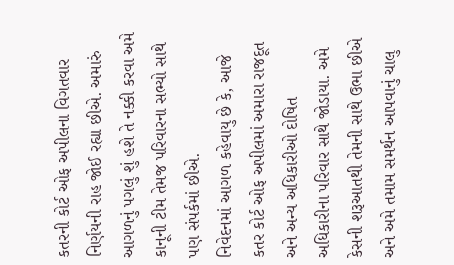કતરની કોર્ટ ઓફ અપીલના વિગતવાર નિર્ણયની રાહ જોઈ રહ્યા છીએ. અમારું આગળનું પગલું શું હશે તે નક્કી કરવા અમે કાનૂની ટીમ તેમજ પરિવારના સભ્યો સાથે પણ સંપર્કમાં છીએ.
નિવેદનમાં આગળ કહેવાયુ છે કે, આજે કતર કોર્ટ ઓફ અપીલમાં અમારા રાજદૂત અને અન્ય અધિકારીઓ દોષિત અધિકારીના પરિવાર સાથે જોડાયા. અમે કેસની શરૂઆતથી તેમની સાથે ઉભા છીએ અને અમે તમામ સમર્થન આપવાનું ચાલુ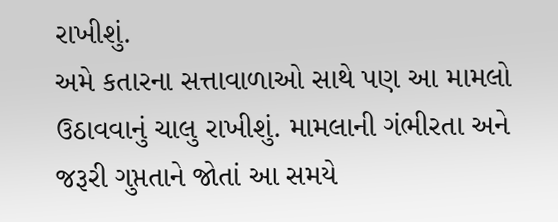રાખીશું.
અમે કતારના સત્તાવાળાઓ સાથે પણ આ મામલો ઉઠાવવાનું ચાલુ રાખીશું. મામલાની ગંભીરતા અને જરૂરી ગુપ્તતાને જોતાં આ સમયે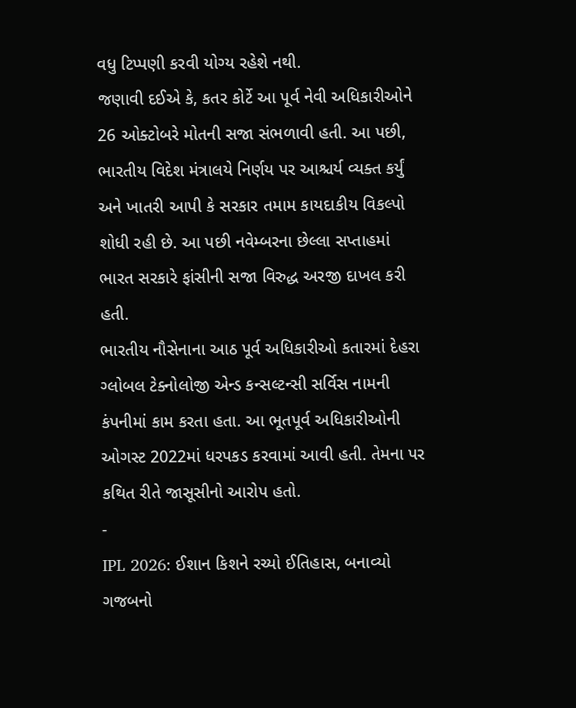વધુ ટિપ્પણી કરવી યોગ્ય રહેશે નથી.
જણાવી દઈએ કે, કતર કોર્ટે આ પૂર્વ નેવી અધિકારીઓને 26 ઓક્ટોબરે મોતની સજા સંભળાવી હતી. આ પછી, ભારતીય વિદેશ મંત્રાલયે નિર્ણય પર આશ્ચર્ય વ્યક્ત કર્યું અને ખાતરી આપી કે સરકાર તમામ કાયદાકીય વિકલ્પો શોધી રહી છે. આ પછી નવેમ્બરના છેલ્લા સપ્તાહમાં ભારત સરકારે ફાંસીની સજા વિરુદ્ધ અરજી દાખલ કરી હતી.
ભારતીય નૌસેનાના આઠ પૂર્વ અધિકારીઓ કતારમાં દેહરા ગ્લોબલ ટેક્નોલોજી એન્ડ કન્સલ્ટન્સી સર્વિસ નામની કંપનીમાં કામ કરતા હતા. આ ભૂતપૂર્વ અધિકારીઓની ઓગસ્ટ 2022માં ધરપકડ કરવામાં આવી હતી. તેમના પર કથિત રીતે જાસૂસીનો આરોપ હતો.
-
IPL 2026: ઈશાન કિશને રચ્યો ઈતિહાસ, બનાવ્યો ગજબનો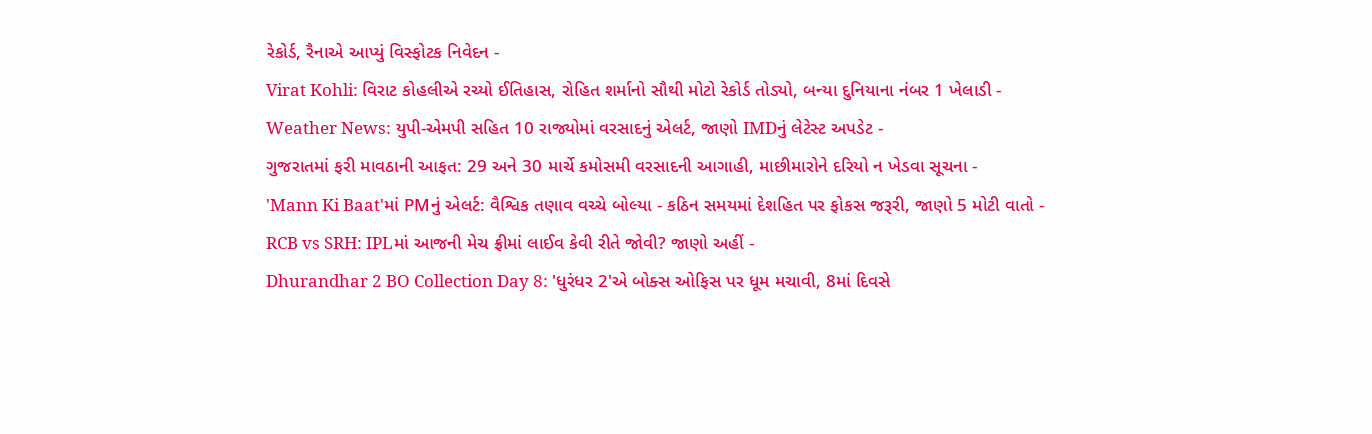રેકોર્ડ, રૈનાએ આપ્યું વિસ્ફોટક નિવેદન -
Virat Kohli: વિરાટ કોહલીએ રચ્યો ઈતિહાસ, રોહિત શર્માનો સૌથી મોટો રેકોર્ડ તોડ્યો, બન્યા દુનિયાના નંબર 1 ખેલાડી -
Weather News: યુપી-એમપી સહિત 10 રાજ્યોમાં વરસાદનું એલર્ટ, જાણો IMDનું લેટેસ્ટ અપડેટ -
ગુજરાતમાં ફરી માવઠાની આફત: 29 અને 30 માર્ચે કમોસમી વરસાદની આગાહી, માછીમારોને દરિયો ન ખેડવા સૂચના -
'Mann Ki Baat'માં PMનું એલર્ટ: વૈશ્વિક તણાવ વચ્ચે બોલ્યા - કઠિન સમયમાં દેશહિત પર ફોકસ જરૂરી, જાણો 5 મોટી વાતો -
RCB vs SRH: IPLમાં આજની મેચ ફ્રીમાં લાઈવ કેવી રીતે જોવી? જાણો અહીં -
Dhurandhar 2 BO Collection Day 8: 'ધુરંધર 2'એ બોક્સ ઓફિસ પર ધૂમ મચાવી, 8માં દિવસે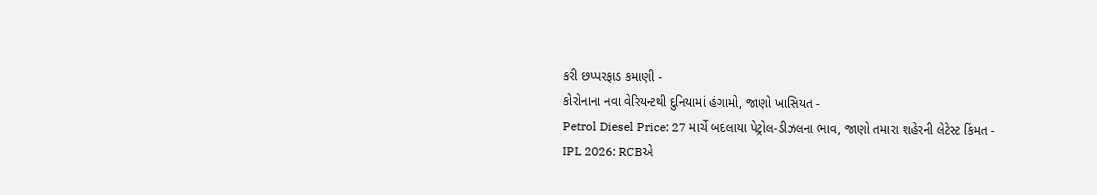કરી છપ્પરફાડ કમાણી -
કોરોનાના નવા વેરિયન્ટથી દુનિયામાં હંગામો, જાણો ખાસિયત -
Petrol Diesel Price: 27 માર્ચે બદલાયા પેટ્રોલ-ડીઝલના ભાવ, જાણો તમારા શહેરની લેટેસ્ટ કિંમત -
IPL 2026: RCBએ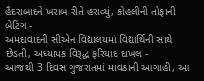હૈદરાબાદને ખરાબ રીતે હરાવ્યું, કોહલીની તોફાની બેટિંગ -
અમદાવાદની સીએન વિદ્યાલયમાં વિદ્યાર્થિની સાથે છેડતી, અધ્યાપક વિરૂદ્ધ ફરિયાદ દાખલ -
આજથી 3 દિવસ ગુજરાતમાં માવઠાની આગાહી, આ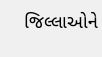જિલ્લાઓને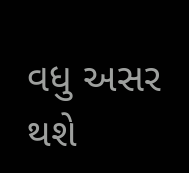વધુ અસર થશે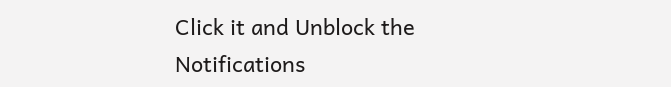Click it and Unblock the Notifications